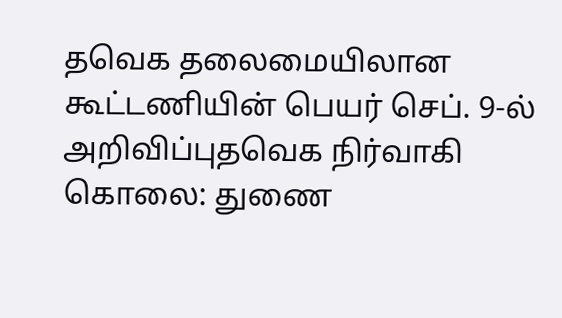தவெக தலைமையிலான கூட்டணியின் பெயர் செப். 9-ல் அறிவிப்புதவெக நிர்வாகி கொலை: துணை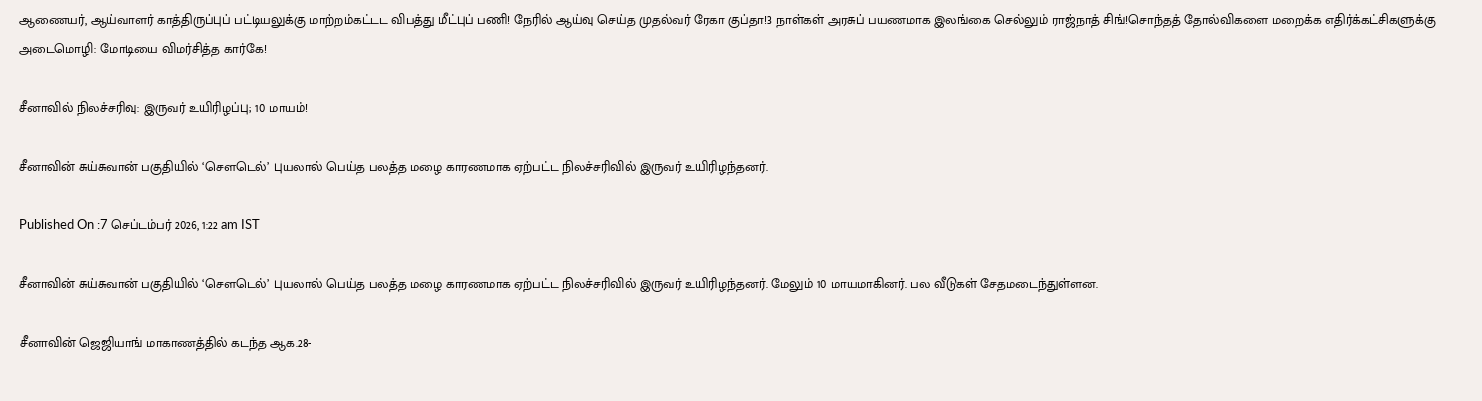ஆணையர், ஆய்வாளர் காத்திருப்புப் பட்டியலுக்கு மாற்றம்கட்டட விபத்து மீட்புப் பணி! நேரில் ஆய்வு செய்த முதல்வர் ரேகா குப்தா!3 நாள்கள் அரசுப் பயணமாக இலங்கை செல்லும் ராஜ்நாத் சிங்!சொந்தத் தோல்விகளை மறைக்க எதிர்க்கட்சிகளுக்கு அடைமொழி: மோடியை விமர்சித்த கார்கே!

சீனாவில் நிலச்சரிவு: இருவர் உயிரிழப்பு; 10 மாயம்!

சீனாவின் சுய்சுவான் பகுதியில் ‘செளடெல்’ புயலால் பெய்த பலத்த மழை காரணமாக ஏற்பட்ட நிலச்சரிவில் இருவர் உயிரிழந்தனர்.

Published On :7 செப்டம்பர் 2026, 1:22 am IST

சீனாவின் சுய்சுவான் பகுதியில் ‘செளடெல்’ புயலால் பெய்த பலத்த மழை காரணமாக ஏற்பட்ட நிலச்சரிவில் இருவர் உயிரிழந்தனர். மேலும் 10 மாயமாகினர். பல வீடுகள் சேதமடைந்துள்ளன.

சீனாவின் ஜெஜியாங் மாகாணத்தில் கடந்த ஆக.28-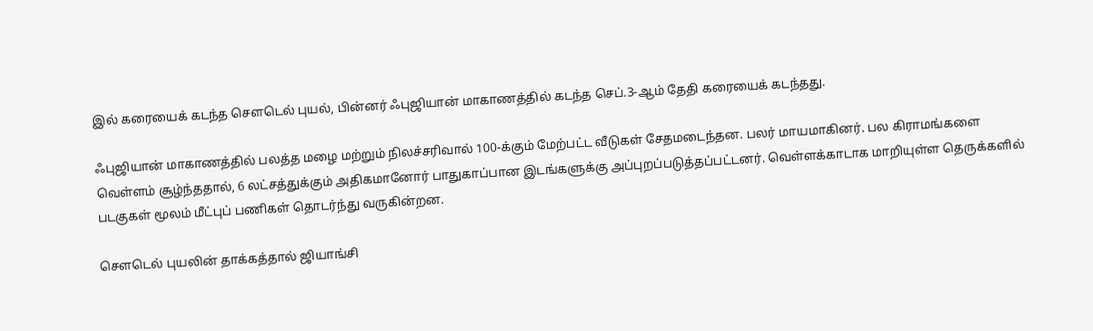இல் கரையைக் கடந்த செளடெல் புயல், பின்னர் ஃபுஜியான் மாகாணத்தில் கடந்த செப்.3-ஆம் தேதி கரையைக் கடந்தது.

ஃபுஜியான் மாகாணத்தில் பலத்த மழை மற்றும் நிலச்சரிவால் 100-க்கும் மேற்பட்ட வீடுகள் சேதமடைந்தன. பலர் மாயமாகினர். பல கிராமங்களை வெள்ளம் சூழ்ந்ததால், 6 லட்சத்துக்கும் அதிகமானோர் பாதுகாப்பான இடங்களுக்கு அப்புறப்படுத்தப்பட்டனர். வெள்ளக்காடாக மாறியுள்ள தெருக்களில் படகுகள் மூலம் மீட்புப் பணிகள் தொடர்ந்து வருகின்றன.

செளடெல் புயலின் தாக்கத்தால் ஜியாங்சி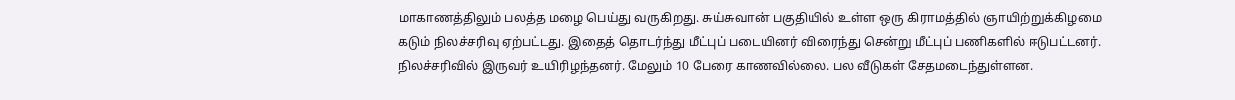மாகாணத்திலும் பலத்த மழை பெய்து வருகிறது. சுய்சுவான் பகுதியில் உள்ள ஒரு கிராமத்தில் ஞாயிற்றுக்கிழமை கடும் நிலச்சரிவு ஏற்பட்டது. இதைத் தொடர்ந்து மீட்புப் படையினர் விரைந்து சென்று மீட்புப் பணிகளில் ஈடுபட்டனர். நிலச்சரிவில் இருவர் உயிரிழந்தனர். மேலும் 10 பேரை காணவில்லை. பல வீடுகள் சேதமடைந்துள்ளன.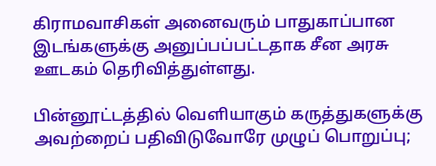கிராமவாசிகள் அனைவரும் பாதுகாப்பான இடங்களுக்கு அனுப்பப்பட்டதாக சீன அரசு ஊடகம் தெரிவித்துள்ளது.

பின்னூட்டத்தில் வெளியாகும் கருத்துகளுக்கு அவற்றைப் பதிவிடுவோரே முழுப் பொறுப்பு;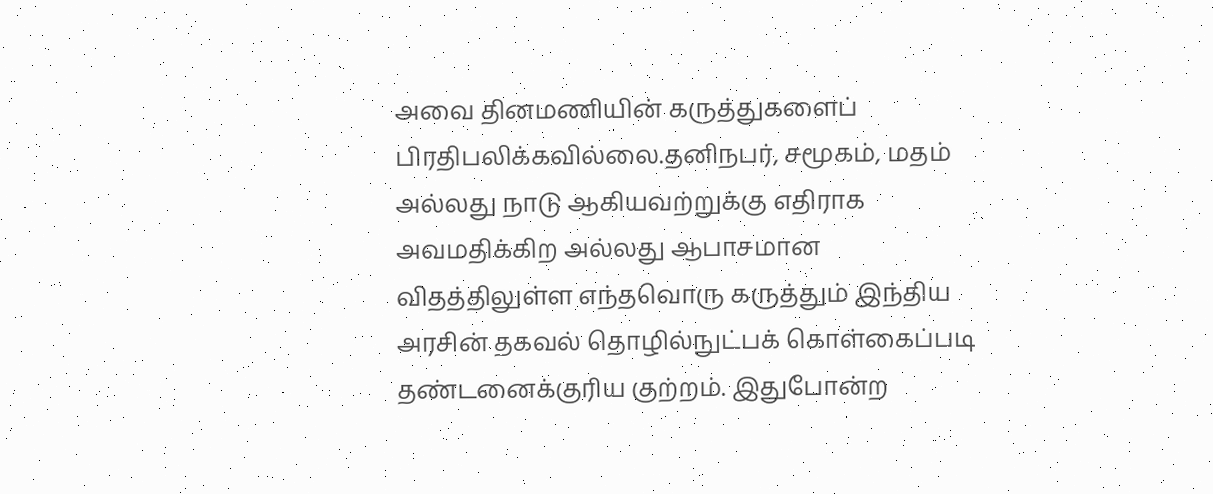அவை தினமணியின் கருத்துகளைப் பிரதிபலிக்கவில்லை.தனிநபர், சமூகம், மதம் அல்லது நாடு ஆகியவற்றுக்கு எதிராக அவமதிக்கிற அல்லது ஆபாசமான விதத்திலுள்ள எந்தவொரு கருத்தும் இந்திய அரசின் தகவல் தொழில்நுட்பக் கொள்கைப்படி தண்டனைக்குரிய குற்றம். இதுபோன்ற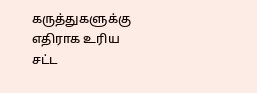கருத்துகளுக்கு எதிராக உரிய சட்ட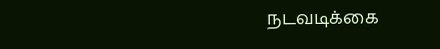நடவடிக்கை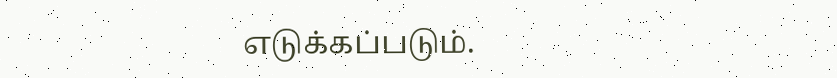எடுக்கப்படும்.